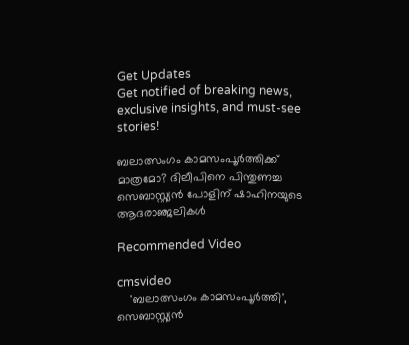Get Updates
Get notified of breaking news, exclusive insights, and must-see stories!

ബലാത്സംഗം കാമസംപൂർത്തിക്ക് മാത്രമോ? ദിലീപിനെ പിന്തുണച്ച സെബാസ്റ്റ്യൻ പോളിന് ഷാഹിനയുടെ ആദരാഞ്ജലികൾ

Recommended Video

cmsvideo
    'ബലാത്സംഗം കാമസംപൂര്‍ത്തി', സെബാസ്റ്റ്യന്‍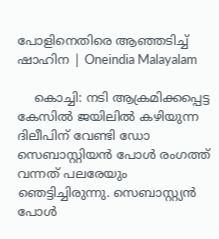പോളിനെതിരെ ആഞ്ഞടിച്ച് ഷാഹിന | Oneindia Malayalam

    കൊച്ചി: നടി ആക്രമിക്കപ്പെട്ട കേസില്‍ ജയിലില്‍ കഴിയുന്ന ദിലീപിന് വേണ്ടി ഡോ സെബാസ്റ്റിയന്‍ പോള്‍ രംഗത്ത് വന്നത് പലരേയും ഞെട്ടിച്ചിരുന്നു. സെബാസ്റ്റ്യന്‍ പോള്‍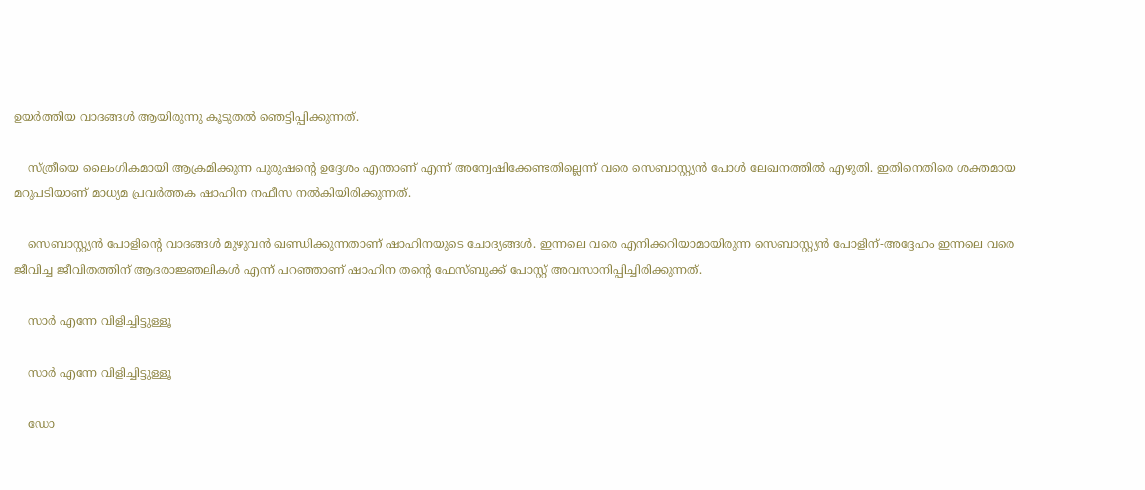ഉയര്‍ത്തിയ വാദങ്ങള്‍ ആയിരുന്നു കൂടുതല്‍ ഞെട്ടിപ്പിക്കുന്നത്.

    സ്ത്രീയെ ലൈംഗികമായി ആക്രമിക്കുന്ന പുരുഷന്റെ ഉദ്ദേശം എന്താണ് എന്ന് അന്വേഷിക്കേണ്ടതില്ലെന്ന് വരെ സെബാസ്റ്റ്യന്‍ പോള്‍ ലേഖനത്തില്‍ എഴുതി. ഇതിനെതിരെ ശക്തമായ മറുപടിയാണ് മാധ്യമ പ്രവര്‍ത്തക ഷാഹിന നഫീസ നല്‍കിയിരിക്കുന്നത്.

    സെബാസ്റ്റ്യന്‍ പോളിന്റെ വാദങ്ങള്‍ മുഴുവന്‍ ഖണ്ഡിക്കുന്നതാണ് ഷാഹിനയുടെ ചോദ്യങ്ങള്‍. ഇന്നലെ വരെ എനിക്കറിയാമായിരുന്ന സെബാസ്റ്റ്യൻ പോളിന്-അദ്ദേഹം ഇന്നലെ വരെ ജീവിച്ച ജീവിതത്തിന് ആദരാജ്ഞലികൾ എന്ന് പറഞ്ഞാണ് ഷാഹിന തന്റെ ഫേസ്ബുക്ക് പോസ്റ്റ് അവസാനിപ്പിച്ചിരിക്കുന്നത്.

    സാര്‍ എന്നേ വിളിച്ചിട്ടുള്ളൂ

    സാര്‍ എന്നേ വിളിച്ചിട്ടുള്ളൂ

    ഡോ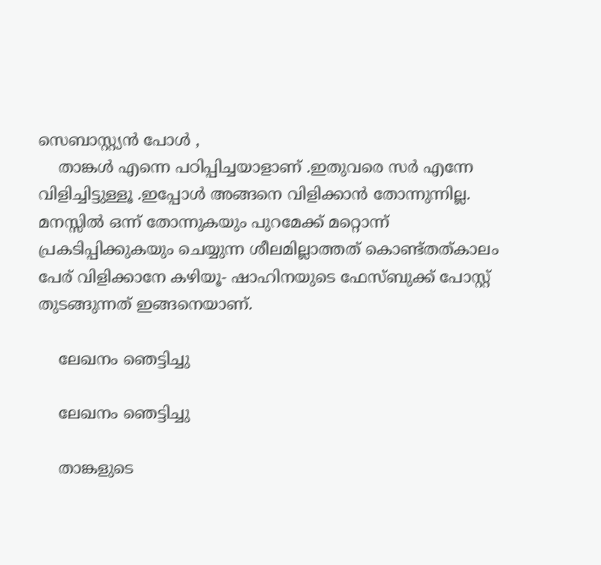സെബാസ്റ്റ്യൻ പോൾ ,
    താങ്കൾ എന്നെ പഠിപ്പിച്ചയാളാണ് .ഇതുവരെ സർ എന്നേ വിളിച്ചിട്ടുള്ളൂ .ഇപ്പോൾ അങ്ങനെ വിളിക്കാൻ തോന്നുന്നില്ല. മനസ്സിൽ ഒന്ന് തോന്നുകയും പുറമേക്ക് മറ്റൊന്ന് പ്രകടിപ്പിക്കുകയും ചെയ്യുന്ന ശീലമില്ലാത്തത് കൊണ്ട്തത്കാലം പേര് വിളിക്കാനേ കഴിയൂ- ഷാഹിനയുടെ ഫേസ്ബുക്ക് പോസ്റ്റ് തുടങ്ങുന്നത് ഇങ്ങനെയാണ്.

    ലേഖനം ഞെട്ടിച്ചു

    ലേഖനം ഞെട്ടിച്ചു

    താങ്കളുടെ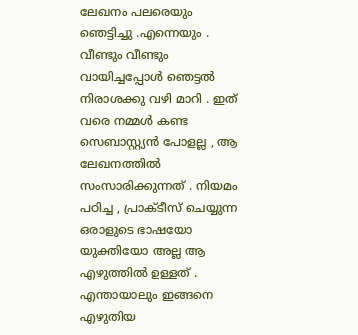ലേഖനം പലരെയും ഞെട്ടിച്ചു .എന്നെയും . വീണ്ടും വീണ്ടും വായിച്ചപ്പോൾ ഞെട്ടൽ നിരാശക്കു വഴി മാറി . ഇത് വരെ നമ്മൾ കണ്ട സെബാസ്റ്റ്യൻ പോളല്ല , ആ ലേഖനത്തിൽ സംസാരിക്കുന്നത് . നിയമം പഠിച്ച , പ്രാക്ടീസ് ചെയ്യുന്ന ഒരാളുടെ ഭാഷയോ യുക്തിയോ അല്ല ആ എഴുത്തിൽ ഉള്ളത് . എന്തായാലും ഇങ്ങനെ എഴുതിയ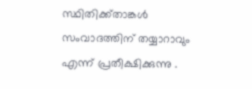സ്ഥിതിക്ക്താങ്കൾ സംവാദത്തിന് തയ്യാറാവും എന്ന് പ്രതീക്ഷിക്കുന്നു .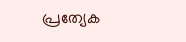പ്രത്യേക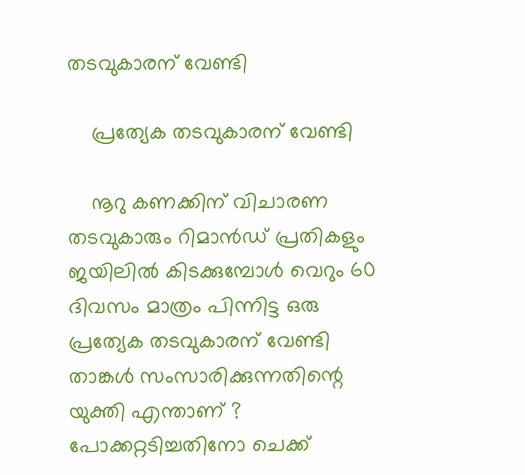തടവുകാരന് വേണ്ടി

    പ്രത്യേക തടവുകാരന് വേണ്ടി

    നൂറു കണക്കിന് വിചാരണ തടവുകാരും റിമാൻഡ് പ്രതികളും ജയിലിൽ കിടക്കുമ്പോൾ വെറും 60 ദിവസം മാത്രം പിന്നിട്ട ഒരു പ്രത്യേക തടവുകാരന് വേണ്ടി താങ്കൾ സംസാരിക്കുന്നതിന്റെ യുക്തി എന്താണ് ? പോക്കറ്റടിച്ചതിനോ ചെക്ക്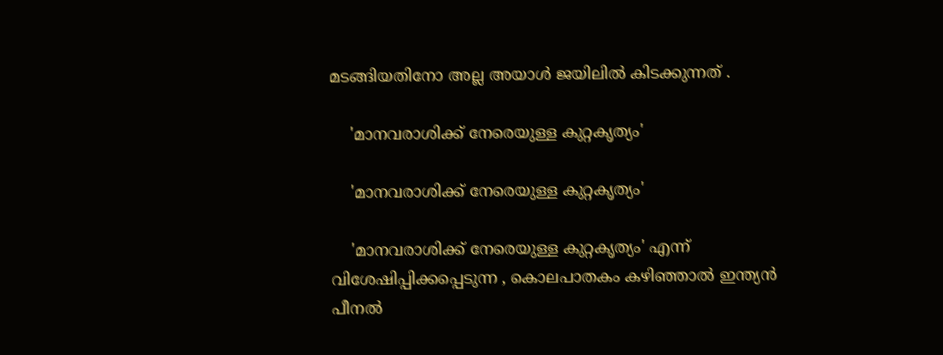മടങ്ങിയതിനോ അല്ല അയാൾ ജയിലിൽ കിടക്കുന്നത് .

    'മാനവരാശിക്ക് നേരെയുള്ള കുറ്റകൃത്യം'

    'മാനവരാശിക്ക് നേരെയുള്ള കുറ്റകൃത്യം'

    'മാനവരാശിക്ക് നേരെയുള്ള കുറ്റകൃത്യം' എന്ന് വിശേഷിപ്പിക്കപ്പെടുന്ന , കൊലപാതകം കഴിഞ്ഞാൽ ഇന്ത്യൻ പീനൽ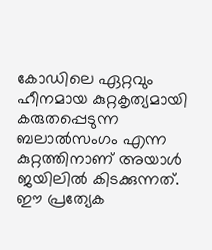കോഡിലെ ഏറ്റവും ഹീനമായ കുറ്റകൃത്യമായി കരുതപ്പെടുന്ന ബലാൽസംഗം എന്ന കുറ്റത്തിനാണ് അയാൾ ജയിലിൽ കിടക്കുന്നത്. ഈ പ്രത്യേക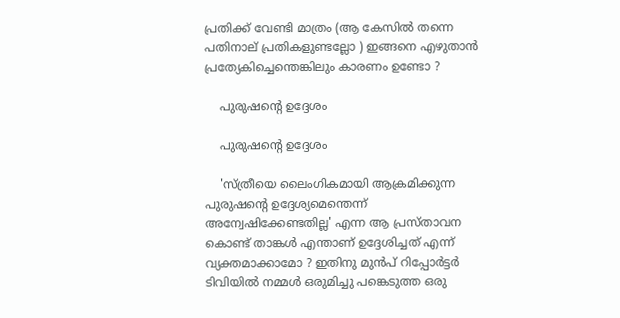പ്രതിക്ക് വേണ്ടി മാത്രം (ആ കേസിൽ തന്നെ പതിനാല് പ്രതികളുണ്ടല്ലോ ) ഇങ്ങനെ എഴുതാൻ പ്രത്യേകിച്ചെന്തെങ്കിലും കാരണം ഉണ്ടോ ?

    പുരുഷന്‍റെ ഉദ്ദേശം

    പുരുഷന്‍റെ ഉദ്ദേശം

    'സ്ത്രീയെ ലൈംഗികമായി ആക്രമിക്കുന്ന പുരുഷന്റെ ഉദ്ദേശ്യമെന്തെന്ന് അന്വേഷിക്കേണ്ടതില്ല' എന്ന ആ പ്രസ്താവന കൊണ്ട് താങ്കൾ എന്താണ് ഉദ്ദേശിച്ചത് എന്ന് വ്യക്തമാക്കാമോ ? ഇതിനു മുൻപ് റിപ്പോർട്ടർ ടിവിയിൽ നമ്മൾ ഒരുമിച്ചു പങ്കെടുത്ത ഒരു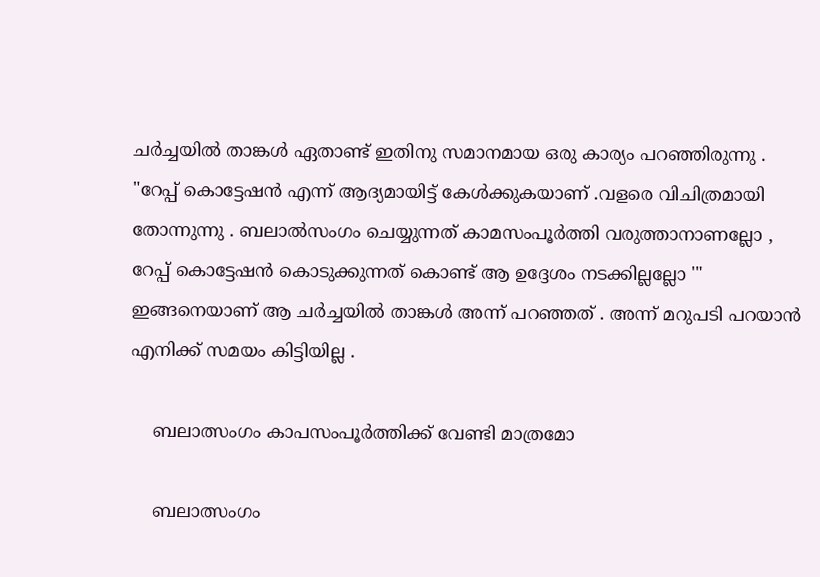ചർച്ചയിൽ താങ്കൾ ഏതാണ്ട് ഇതിനു സമാനമായ ഒരു കാര്യം പറഞ്ഞിരുന്നു . "റേപ്പ് കൊട്ടേഷൻ എന്ന് ആദ്യമായിട്ട് കേൾക്കുകയാണ് .വളരെ വിചിത്രമായി തോന്നുന്നു . ബലാൽസംഗം ചെയ്യുന്നത് കാമസംപൂർത്തി വരുത്താനാണല്ലോ , റേപ്പ് കൊട്ടേഷൻ കൊടുക്കുന്നത് കൊണ്ട് ആ ഉദ്ദേശം നടക്കില്ലല്ലോ '" ഇങ്ങനെയാണ് ആ ചർച്ചയിൽ താങ്കൾ അന്ന് പറഞ്ഞത് . അന്ന് മറുപടി പറയാൻ എനിക്ക് സമയം കിട്ടിയില്ല .

    ബലാത്സംഗം കാപസംപൂര്‍ത്തിക്ക് വേണ്ടി മാത്രമോ

    ബലാത്സംഗം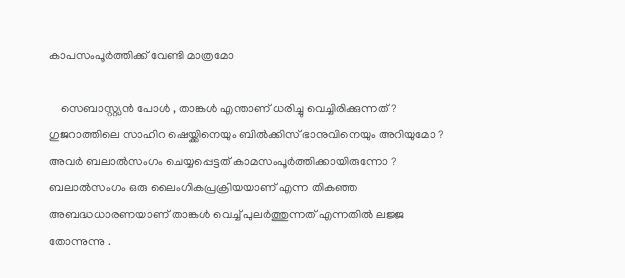കാപസംപൂര്‍ത്തിക്ക് വേണ്ടി മാത്രമോ

    സെബാസ്റ്റ്യൻ പോൾ , താങ്കൾ എന്താണ് ധരിച്ചു വെച്ചിരിക്കുന്നത് ? ഗുജറാത്തിലെ സാഹിറ ഷെയ്ക്കിനെയും ബിൽക്കിസ് ഭാനുവിനെയും അറിയുമോ ? അവർ ബലാൽസംഗം ചെയ്യപ്പെട്ടത് കാമസംപൂർത്തിക്കായിരുന്നോ ? ബലാൽസംഗം ഒരു ലൈംഗികപ്രക്രിയയാണ് എന്ന തികഞ്ഞ അബദ്ധധാരണയാണ് താങ്കൾ വെച്ച് പുലർത്തുന്നത് എന്നതിൽ ലജ്ജ തോന്നുന്നു .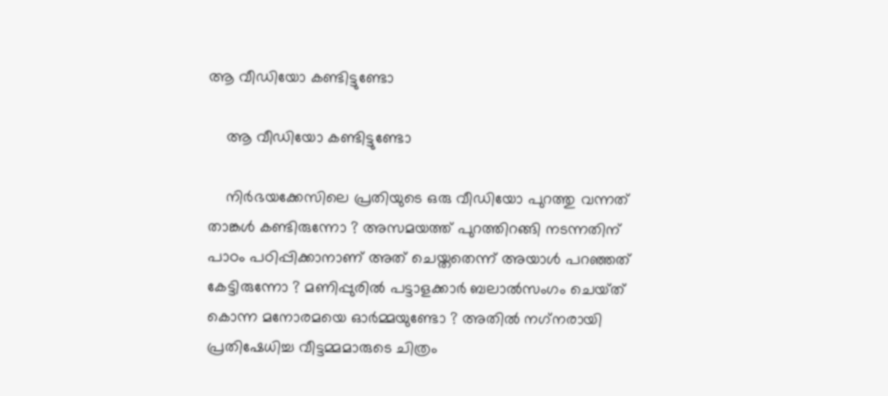ആ വീഡിയോ കണ്ടിട്ടുണ്ടോ

    ആ വീഡിയോ കണ്ടിട്ടുണ്ടോ

    നിർഭയക്കേസിലെ പ്രതിയുടെ ഒരു വീഡിയോ പുറത്തു വന്നത് താങ്കൾ കണ്ടിരുന്നോ ? അസമയത്ത് പുറത്തിറങ്ങി നടന്നതിന് പാഠം പഠിപ്പിക്കാനാണ് അത് ചെയ്തതെന്ന് അയാൾ പറഞ്ഞത് കേട്ടിരുന്നോ ? മണിപ്പുരിൽ പട്ടാളക്കാർ ബലാൽസംഗം ചെയ്‌ത്‌ കൊന്ന മനോരമയെ ഓർമ്മയുണ്ടോ ? അതിൽ നഗ്‌നരായി പ്രതിഷേധിച്ച വീട്ടമ്മമാരുടെ ചിത്രം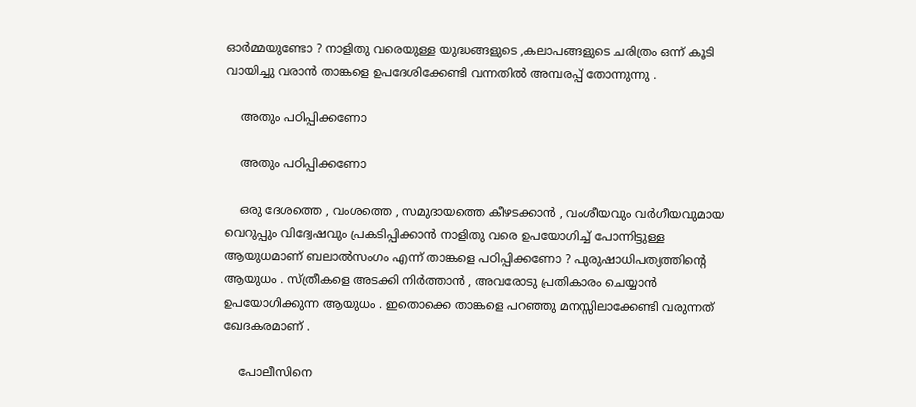ഓർമ്മയുണ്ടോ ? നാളിതു വരെയുള്ള യുദ്ധങ്ങളുടെ ,കലാപങ്ങളുടെ ചരിത്രം ഒന്ന് കൂടി വായിച്ചു വരാൻ താങ്കളെ ഉപദേശിക്കേണ്ടി വന്നതിൽ അമ്പരപ്പ് തോന്നുന്നു .

    അതും പഠിപ്പിക്കണോ

    അതും പഠിപ്പിക്കണോ

    ഒരു ദേശത്തെ , വംശത്തെ , സമുദായത്തെ കീഴടക്കാൻ , വംശീയവും വർഗീയവുമായ വെറുപ്പും വിദ്വേഷവും പ്രകടിപ്പിക്കാൻ നാളിതു വരെ ഉപയോഗിച്ച് പോന്നിട്ടുള്ള ആയുധമാണ് ബലാൽസംഗം എന്ന് താങ്കളെ പഠിപ്പിക്കണോ ? പുരുഷാധിപത്യത്തിന്റെ ആയുധം . സ്ത്രീകളെ അടക്കി നിർത്താൻ , അവരോടു പ്രതികാരം ചെയ്യാൻ ഉപയോഗിക്കുന്ന ആയുധം . ഇതൊക്കെ താങ്കളെ പറഞ്ഞു മനസ്സിലാക്കേണ്ടി വരുന്നത് ഖേദകരമാണ് .

    പോലീസിനെ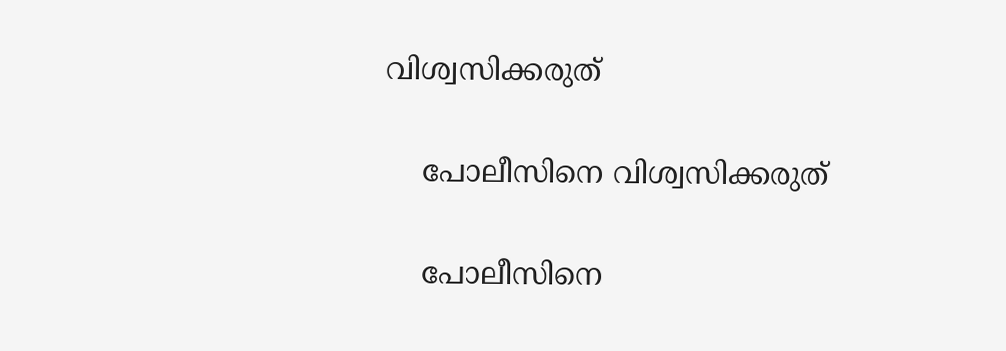വിശ്വസിക്കരുത്

    പോലീസിനെ വിശ്വസിക്കരുത്

    പോലീസിനെ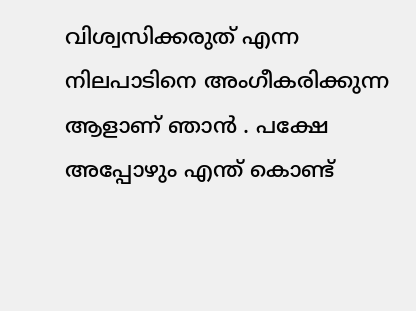വിശ്വസിക്കരുത് എന്ന നിലപാടിനെ അംഗീകരിക്കുന്ന ആളാണ് ഞാൻ . പക്ഷേ അപ്പോഴും എന്ത് കൊണ്ട്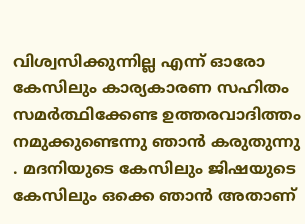വിശ്വസിക്കുന്നില്ല എന്ന് ഓരോ കേസിലും കാര്യകാരണ സഹിതം സമർത്ഥിക്കേണ്ട ഉത്തരവാദിത്തം നമുക്കുണ്ടെന്നു ഞാൻ കരുതുന്നു . മദനിയുടെ കേസിലും ജിഷയുടെ കേസിലും ഒക്കെ ഞാൻ അതാണ്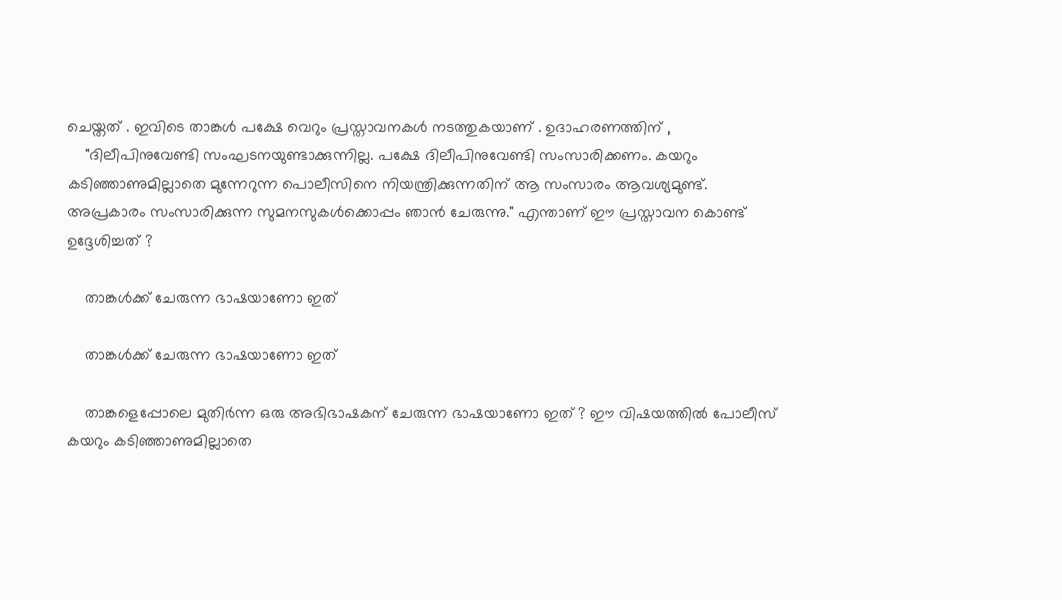ചെയ്തത് . ഇവിടെ താങ്കൾ പക്ഷേ വെറും പ്രസ്താവനകൾ നടത്തുകയാണ് . ഉദാഹരണത്തിന് ,
    "ദിലീപിനുവേണ്ടി സംഘടനയുണ്ടാക്കുന്നില്ല. പക്ഷേ ദിലീപിനുവേണ്ടി സംസാരിക്കണം. കയറും കടിഞ്ഞാണുമില്ലാതെ മുന്നേറുന്ന പൊലീസിനെ നിയന്ത്രിക്കുന്നതിന് ആ സംസാരം ആവശ്യമുണ്ട്. അപ്രകാരം സംസാരിക്കുന്ന സുമനസുകള്‍ക്കൊപ്പം ഞാന്‍ ചേരുന്നു." എന്താണ് ഈ പ്രസ്താവന കൊണ്ട് ഉദ്ദേശിച്ചത് ?

    താങ്കള്‍ക്ക് ചേരുന്ന ഭാഷയാണോ ഇത്

    താങ്കള്‍ക്ക് ചേരുന്ന ഭാഷയാണോ ഇത്

    താങ്കളെപ്പോലെ മുതിർന്ന ഒരു അഭിഭാഷകന് ചേരുന്ന ഭാഷയാണോ ഇത് ? ഈ വിഷയത്തിൽ പോലീസ് കയറും കടിഞ്ഞാണുമില്ലാതെ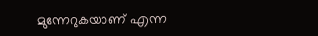മുന്നേറുകയാണ് എന്ന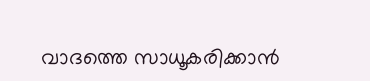വാദത്തെ സാധൂകരിക്കാൻ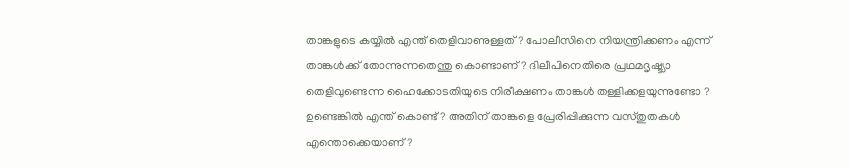താങ്കളുടെ കയ്യിൽ എന്ത് തെളിവാണുള്ളത് ? പോലീസിനെ നിയന്ത്രിക്കണം എന്ന് താങ്കൾക്ക് തോന്നുന്നതെന്തു കൊണ്ടാണ് ? ദിലീപിനെതിരെ പ്രഥമദൃഷ്ട്യാ തെളിവുണ്ടെന്ന ഹൈക്കോടതിയുടെ നിരീക്ഷണം താങ്കൾ തള്ളിക്കളയുന്നുണ്ടോ ? ഉണ്ടെങ്കിൽ എന്ത് കൊണ്ട് ? അതിന് താങ്കളെ പ്രേരിപ്പിക്കുന്ന വസ്തുതകൾ എന്തൊക്കെയാണ് ?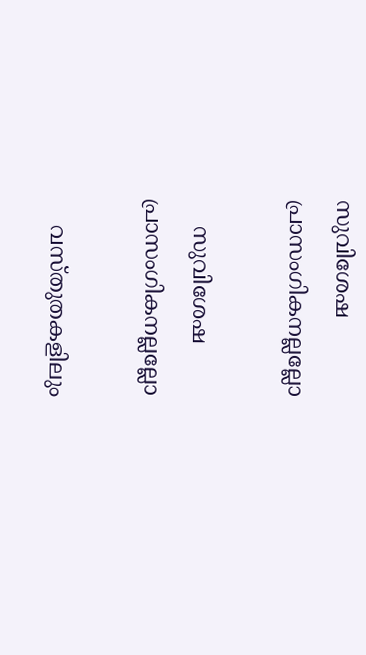സുവിശേഷ പ്രാസംഗികനല്ലല്ലോ

    സുവിശേഷ പ്രാസംഗികനല്ലല്ലോ

    വസ്തുതകളിലും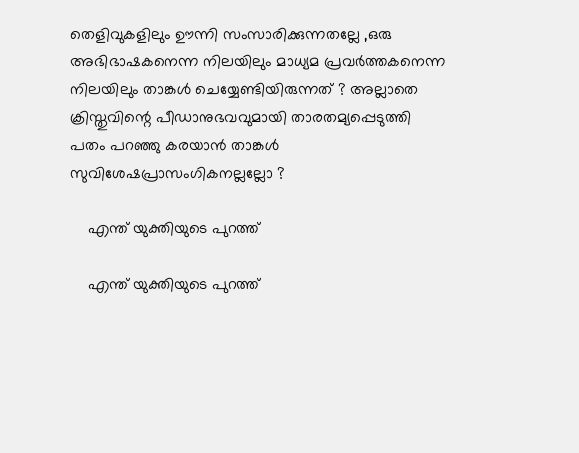തെളിവുകളിലും ഊന്നി സംസാരിക്കുന്നതല്ലേ ,ഒരു അഭിഭാഷകനെന്ന നിലയിലും മാധ്യമ പ്രവർത്തകനെന്ന നിലയിലും താങ്കൾ ചെയ്യേണ്ടിയിരുന്നത് ? അല്ലാതെ ക്രിസ്തുവിന്റെ പീഡാനുഭവവുമായി താരതമ്യപ്പെടുത്തി പതം പറഞ്ഞു കരയാൻ താങ്കൾ സുവിശേഷപ്രാസംഗികനല്ലല്ലോ ?

    എന്ത് യുക്തിയുടെ പുറത്ത്

    എന്ത് യുക്തിയുടെ പുറത്ത്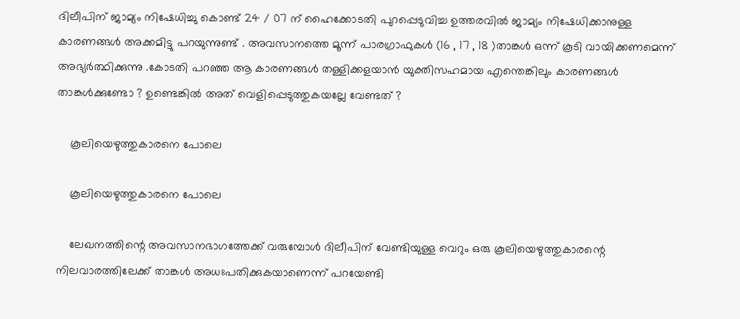ദിലീപിന് ജാമ്യം നിഷേധിച്ചു കൊണ്ട് 24 / 07 ന് ഹൈക്കോടതി പുറപ്പെടുവിച്ച ഉത്തരവിൽ ജാമ്യം നിഷേധിക്കാനുള്ള കാരണങ്ങൾ അക്കമിട്ടു പറയുന്നുണ്ട് . അവസാനത്തെ മൂന്ന് പാരഗ്രാഫുകൾ (16 , 17 , 18 )താങ്കൾ ഒന്ന് കൂടി വായിക്കണമെന്ന് അഭ്യർത്ഥിക്കുന്നു .കോടതി പറഞ്ഞ ആ കാരണങ്ങൾ തള്ളിക്കളയാൻ യുക്തിസഹമായ എന്തെങ്കിലും കാരണങ്ങൾ താങ്കൾക്കുണ്ടോ ? ഉണ്ടെങ്കിൽ അത് വെളിപ്പെടുത്തുകയല്ലേ വേണ്ടത് ?

    കൂലിയെഴുത്തുകാരനെ പോലെ

    കൂലിയെഴുത്തുകാരനെ പോലെ

    ലേഖനത്തിന്റെ അവസാനഭാഗത്തേക്ക് വരുമ്പോൾ ദിലീപിന് വേണ്ടിയുള്ള വെറും ഒരു കൂലിയെഴുത്തുകാരന്റെ നിലവാരത്തിലേക്ക് താങ്കൾ അധഃപതിക്കുകയാണെന്ന് പറയേണ്ടി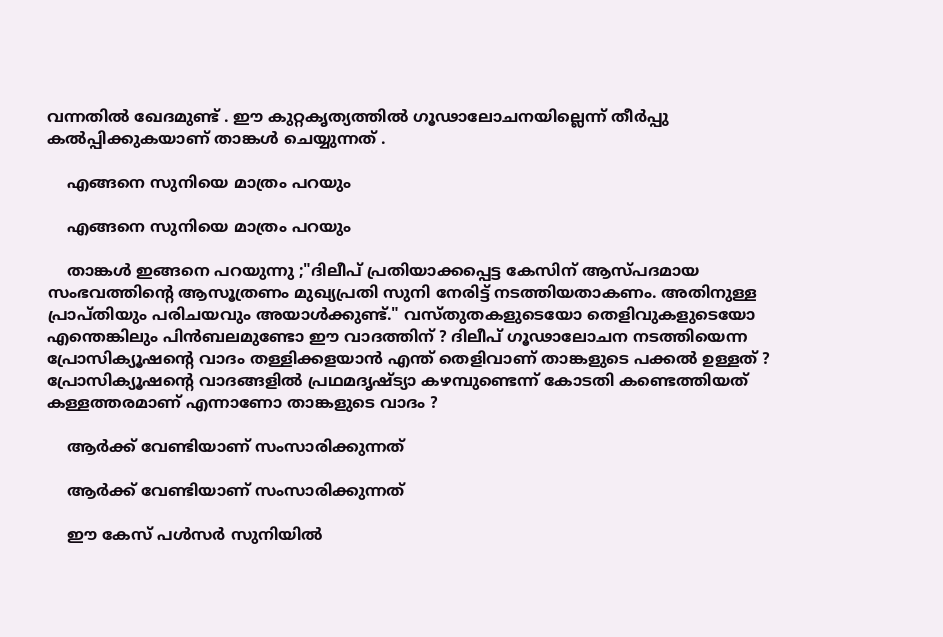വന്നതിൽ ഖേദമുണ്ട് . ഈ കുറ്റകൃത്യത്തിൽ ഗൂഢാലോചനയില്ലെന്ന് തീർപ്പു കൽപ്പിക്കുകയാണ് താങ്കൾ ചെയ്യുന്നത് .

    എങ്ങനെ സുനിയെ മാത്രം പറയും

    എങ്ങനെ സുനിയെ മാത്രം പറയും

    താങ്കൾ ഇങ്ങനെ പറയുന്നു ;"ദിലീപ് പ്രതിയാക്കപ്പെട്ട കേസിന് ആസ്പദമായ സംഭവത്തിന്റെ ആസൂത്രണം മുഖ്യപ്രതി സുനി നേരിട്ട് നടത്തിയതാകണം. അതിനുള്ള പ്രാപ്തിയും പരിചയവും അയാള്‍ക്കുണ്ട്." വസ്തുതകളുടെയോ തെളിവുകളുടെയോ എന്തെങ്കിലും പിൻബലമുണ്ടോ ഈ വാദത്തിന് ? ദിലീപ് ഗൂഢാലോചന നടത്തിയെന്ന പ്രോസിക്യൂഷന്റെ വാദം തള്ളിക്കളയാൻ എന്ത് തെളിവാണ് താങ്കളുടെ പക്കൽ ഉള്ളത് ? പ്രോസിക്യൂഷന്റെ വാദങ്ങളിൽ പ്രഥമദൃഷ്ട്യാ കഴമ്പുണ്ടെന്ന് കോടതി കണ്ടെത്തിയത് കള്ളത്തരമാണ് എന്നാണോ താങ്കളുടെ വാദം ?

    ആര്‍ക്ക് വേണ്ടിയാണ് സംസാരിക്കുന്നത്

    ആര്‍ക്ക് വേണ്ടിയാണ് സംസാരിക്കുന്നത്

    ഈ കേസ് പൾസർ സുനിയിൽ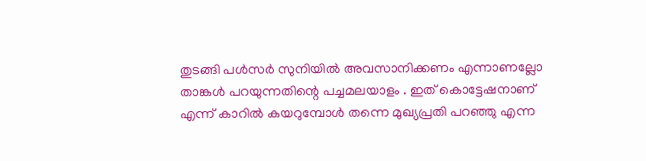തുടങ്ങി പൾസർ സുനിയിൽ അവസാനിക്കണം എന്നാണല്ലോ താങ്കൾ പറയുന്നതിന്റെ പച്ചമലയാളം . ഇത് കൊട്ടേഷനാണ് എന്ന് കാറിൽ കയറുമ്പോൾ തന്നെ മുഖ്യപ്രതി പറഞ്ഞു എന്ന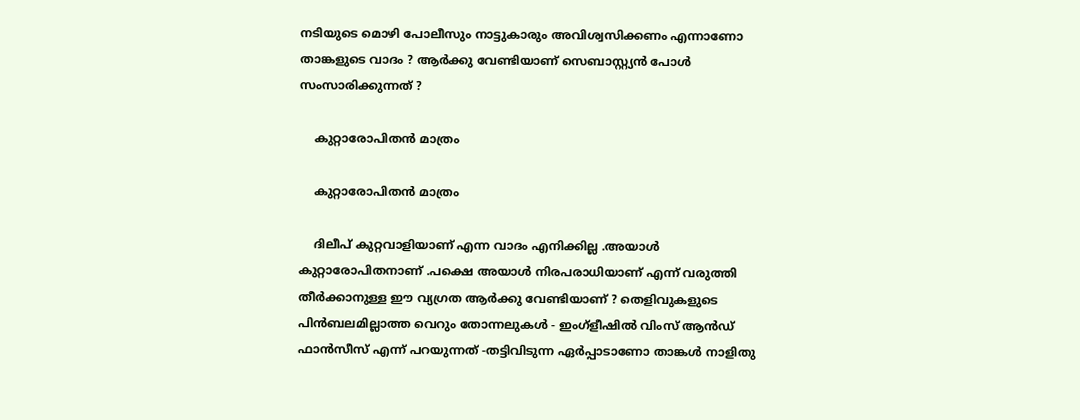നടിയുടെ മൊഴി പോലീസും നാട്ടുകാരും അവിശ്വസിക്കണം എന്നാണോ താങ്കളുടെ വാദം ? ആർക്കു വേണ്ടിയാണ് സെബാസ്റ്റ്യൻ പോൾ സംസാരിക്കുന്നത് ?

    കുറ്റാരോപിതന്‍ മാത്രം

    കുറ്റാരോപിതന്‍ മാത്രം

    ദിലീപ് കുറ്റവാളിയാണ് എന്ന വാദം എനിക്കില്ല .അയാൾ കുറ്റാരോപിതനാണ് .പക്ഷെ അയാൾ നിരപരാധിയാണ് എന്ന് വരുത്തി തീർക്കാനുള്ള ഈ വ്യഗ്രത ആർക്കു വേണ്ടിയാണ് ? തെളിവുകളുടെ പിൻബലമില്ലാത്ത വെറും തോന്നലുകൾ - ഇംഗ്ളീഷിൽ വിംസ് ആൻഡ് ഫാൻസീസ് എന്ന് പറയുന്നത് -തട്ടിവിടുന്ന ഏർപ്പാടാണോ താങ്കൾ നാളിതു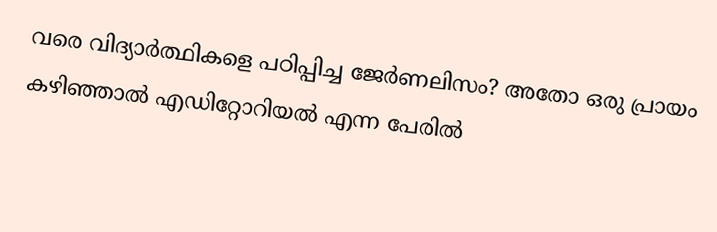വരെ വിദ്യാർത്ഥികളെ പഠിപ്പിച്ച ജേർണലിസം? അതോ ഒരു പ്രായം കഴിഞ്ഞാൽ എഡിറ്റോറിയൽ എന്ന പേരിൽ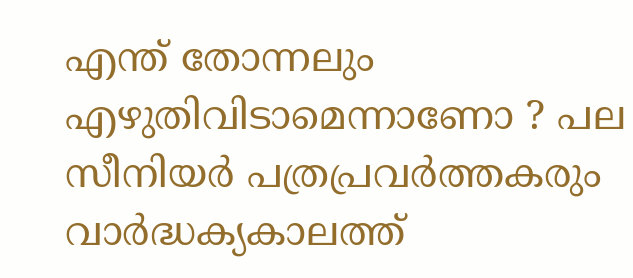എന്ത് തോന്നലും എഴുതിവിടാമെന്നാണോ ? പല സീനിയർ പത്രപ്രവർത്തകരും വാർദ്ധക്യകാലത്ത്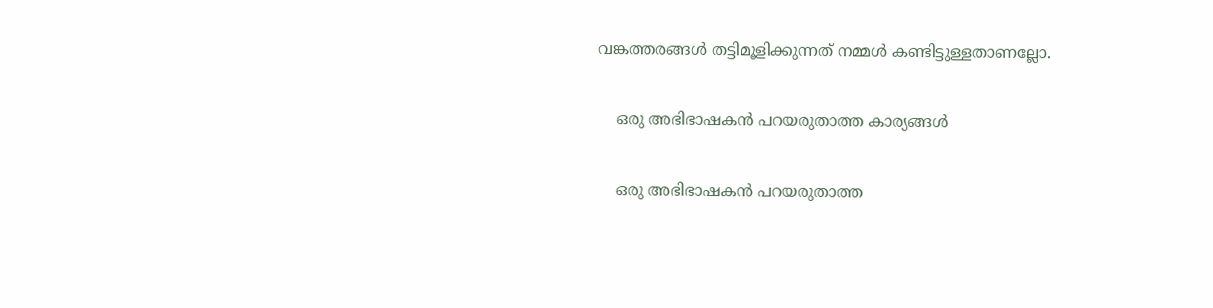വങ്കത്തരങ്ങൾ തട്ടിമൂളിക്കുന്നത് നമ്മൾ കണ്ടിട്ടുള്ളതാണല്ലോ.

    ഒരു അഭിഭാഷകന്‍ പറയരുതാത്ത കാര്യങ്ങള്‍

    ഒരു അഭിഭാഷകന്‍ പറയരുതാത്ത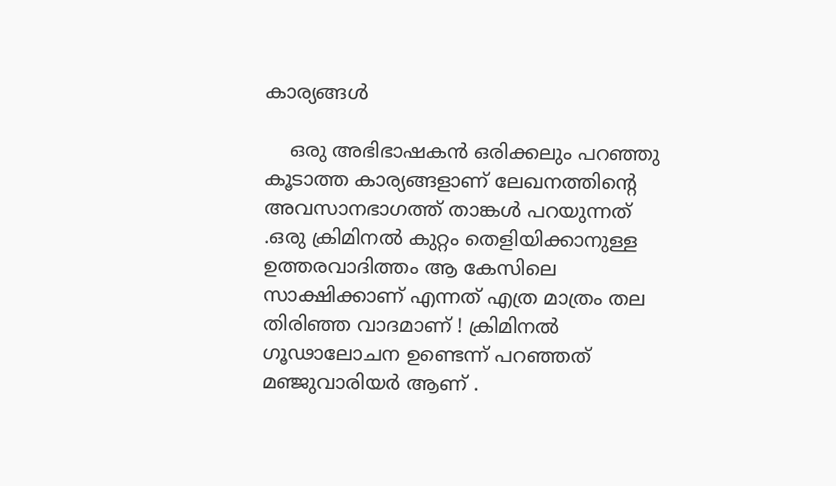കാര്യങ്ങള്‍

    ഒരു അഭിഭാഷകൻ ഒരിക്കലും പറഞ്ഞു കൂടാത്ത കാര്യങ്ങളാണ് ലേഖനത്തിന്റെ അവസാനഭാഗത്ത് താങ്കൾ പറയുന്നത് .ഒരു ക്രിമിനൽ കുറ്റം തെളിയിക്കാനുള്ള ഉത്തരവാദിത്തം ആ കേസിലെ സാക്ഷിക്കാണ് എന്നത് എത്ര മാത്രം തല തിരിഞ്ഞ വാദമാണ് ! ക്രിമിനൽ ഗൂഢാലോചന ഉണ്ടെന്ന് പറഞ്ഞത് മഞ്ജുവാരിയർ ആണ് .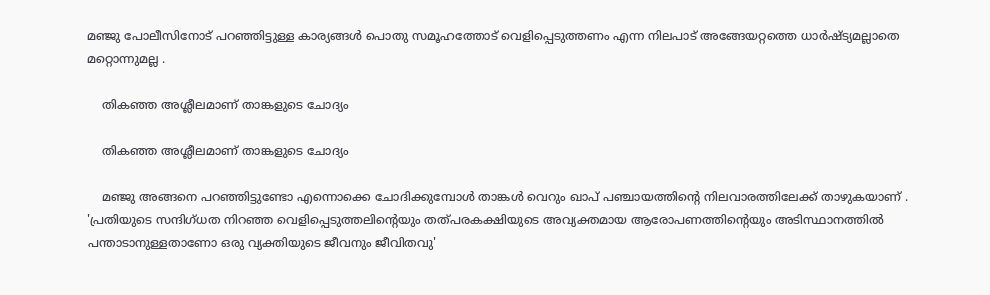മഞ്ജു പോലീസിനോട് പറഞ്ഞിട്ടുള്ള കാര്യങ്ങൾ പൊതു സമൂഹത്തോട് വെളിപ്പെടുത്തണം എന്ന നിലപാട് അങ്ങേയറ്റത്തെ ധാർഷ്ട്യമല്ലാതെ മറ്റൊന്നുമല്ല .

    തികഞ്ഞ അശ്ലീലമാണ് താങ്കളുടെ ചോദ്യം

    തികഞ്ഞ അശ്ലീലമാണ് താങ്കളുടെ ചോദ്യം

    മഞ്ജു അങ്ങനെ പറഞ്ഞിട്ടുണ്ടോ എന്നൊക്കെ ചോദിക്കുമ്പോൾ താങ്കൾ വെറും ഖാപ് പഞ്ചായത്തിന്റെ നിലവാരത്തിലേക്ക് താഴുകയാണ് . 'പ്രതിയുടെ സന്ദിഗ്ധത നിറഞ്ഞ വെളിപ്പെടുത്തലിന്റെയും തത്പരകക്ഷിയുടെ അവ്യക്തമായ ആരോപണത്തിന്റെയും അടിസ്ഥാനത്തില്‍ പന്താടാനുള്ളതാണോ ഒരു വ്യക്തിയുടെ ജീവനും ജീവിതവു'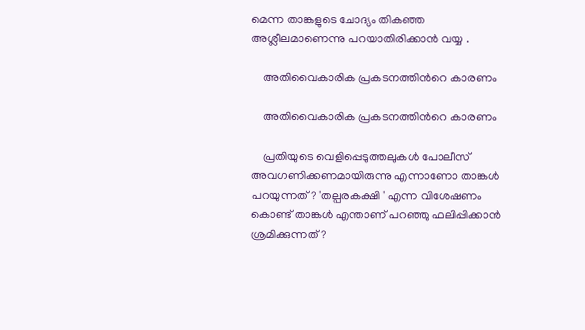മെന്ന താങ്കളുടെ ചോദ്യം തികഞ്ഞ അശ്ലീലമാണെന്നു പറയാതിരിക്കാൻ വയ്യ .

    അതിവൈകാരിക പ്രകടനത്തിന്‍റെ കാരണം

    അതിവൈകാരിക പ്രകടനത്തിന്‍റെ കാരണം

    പ്രതിയുടെ വെളിപ്പെടുത്തലുകൾ പോലീസ് അവഗണിക്കണമായിരുന്നു എന്നാണോ താങ്കൾ പറയുന്നത്? 'തല്പരകക്ഷി ' എന്ന വിശേഷണം കൊണ്ട് താങ്കൾ എന്താണ് പറഞ്ഞു ഫലിപ്പിക്കാൻ ശ്രമിക്കുന്നത് ?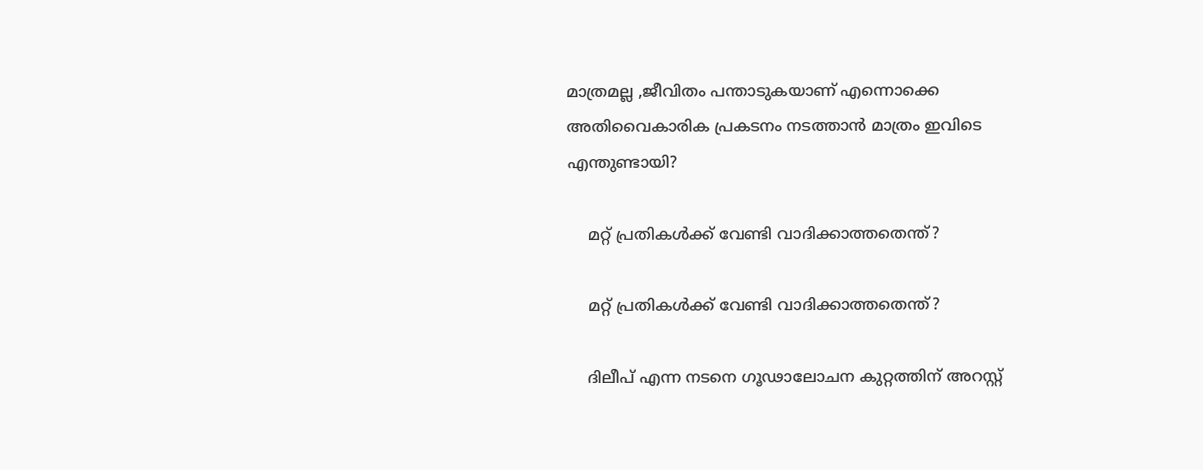മാത്രമല്ല ,ജീവിതം പന്താടുകയാണ് എന്നൊക്കെ അതിവൈകാരിക പ്രകടനം നടത്താൻ മാത്രം ഇവിടെ എന്തുണ്ടായി?

    മറ്റ് പ്രതികള്‍ക്ക് വേണ്ടി വാദിക്കാത്തതെന്ത്?

    മറ്റ് പ്രതികള്‍ക്ക് വേണ്ടി വാദിക്കാത്തതെന്ത്?

    ദിലീപ് എന്ന നടനെ ഗൂഢാലോചന കുറ്റത്തിന് അറസ്റ്റ്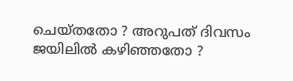ചെയ്തതോ ? അറുപത് ദിവസം ജയിലിൽ കഴിഞ്ഞതോ ?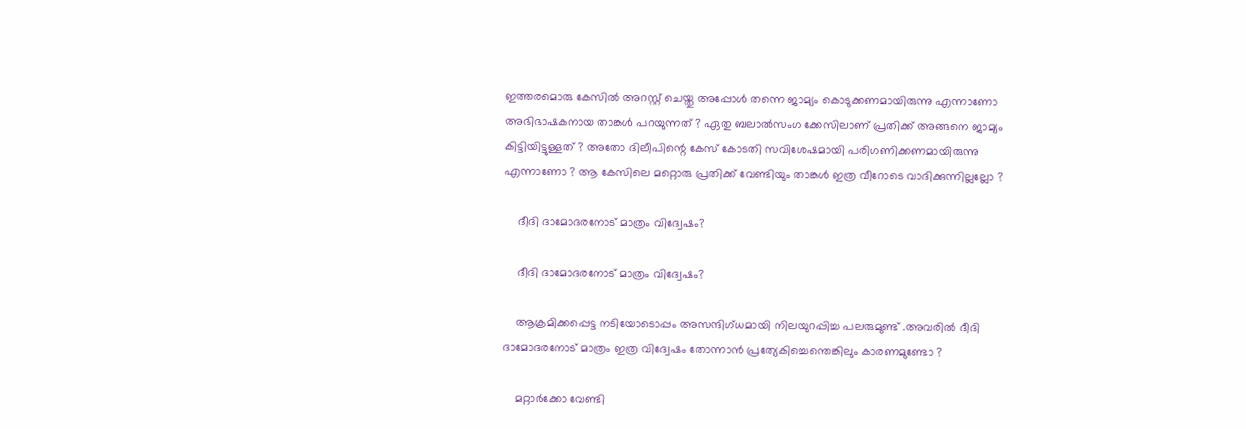ഇത്തരമൊരു കേസിൽ അറസ്റ്റ് ചെയ്തു അപ്പോൾ തന്നെ ജാമ്യം കൊടുക്കണമായിരുന്നു എന്നാണോ അഭിഭാഷകനായ താങ്കൾ പറയുന്നത് ? ഏതു ബലാൽസംഗ ക്കേസിലാണ് പ്രതിക്ക് അങ്ങനെ ജാമ്യം കിട്ടിയിട്ടുള്ളത് ? അതോ ദിലീപിന്റെ കേസ് കോടതി സവിശേഷമായി പരിഗണിക്കണമായിരുന്നു എന്നാണോ ? ആ കേസിലെ മറ്റൊരു പ്രതിക്ക് വേണ്ടിയും താങ്കൾ ഇത്ര വീറോടെ വാദിക്കുന്നില്ലല്ലോ ?

    ദീദി ദാമോദരനോട് മാത്രം വിദ്വേഷം?

    ദീദി ദാമോദരനോട് മാത്രം വിദ്വേഷം?

    ആക്രമിക്കപ്പെട്ട നടിയോടൊപ്പം അസന്ദിഗ്ധമായി നിലയുറപ്പിച്ച പലരുമുണ്ട് .അവരിൽ ദീദി ദാമോദരനോട് മാത്രം ഇത്ര വിദ്വേഷം തോന്നാൻ പ്രത്യേകിച്ചെന്തെങ്കിലും കാരണമുണ്ടോ ?

    മറ്റാര്‍ക്കോ വേണ്ടി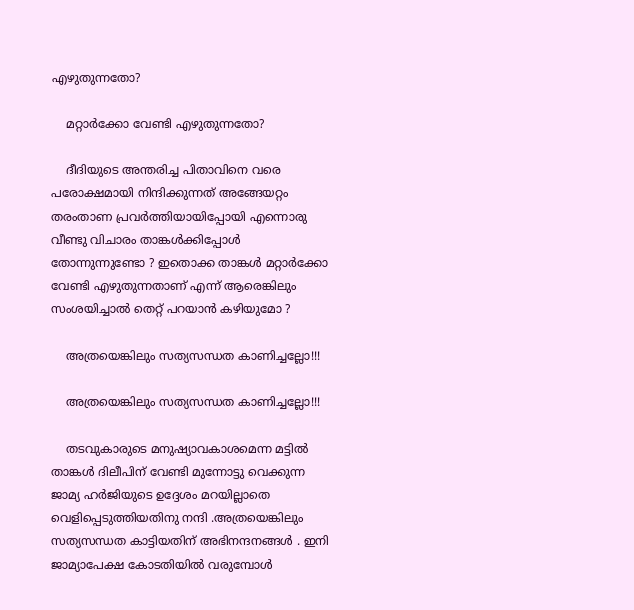എഴുതുന്നതോ?

    മറ്റാര്‍ക്കോ വേണ്ടി എഴുതുന്നതോ?

    ദീദിയുടെ അന്തരിച്ച പിതാവിനെ വരെ പരോക്ഷമായി നിന്ദിക്കുന്നത് അങ്ങേയറ്റം തരംതാണ പ്രവർത്തിയായിപ്പോയി എന്നൊരു വീണ്ടു വിചാരം താങ്കൾക്കിപ്പോൾ തോന്നുന്നുണ്ടോ ? ഇതൊക്ക താങ്കൾ മറ്റാർക്കോ വേണ്ടി എഴുതുന്നതാണ് എന്ന് ആരെങ്കിലും സംശയിച്ചാൽ തെറ്റ് പറയാൻ കഴിയുമോ ?

    അത്രയെങ്കിലും സത്യസന്ധത കാണിച്ചല്ലോ!!!

    അത്രയെങ്കിലും സത്യസന്ധത കാണിച്ചല്ലോ!!!

    തടവുകാരുടെ മനുഷ്യാവകാശമെന്ന മട്ടിൽ താങ്കൾ ദിലീപിന് വേണ്ടി മുന്നോട്ടു വെക്കുന്ന ജാമ്യ ഹർജിയുടെ ഉദ്ദേശം മറയില്ലാതെ വെളിപ്പെടുത്തിയതിനു നന്ദി .അത്രയെങ്കിലും സത്യസന്ധത കാട്ടിയതിന് അഭിനന്ദനങ്ങൾ . ഇനി ജാമ്യാപേക്ഷ കോടതിയിൽ വരുമ്പോൾ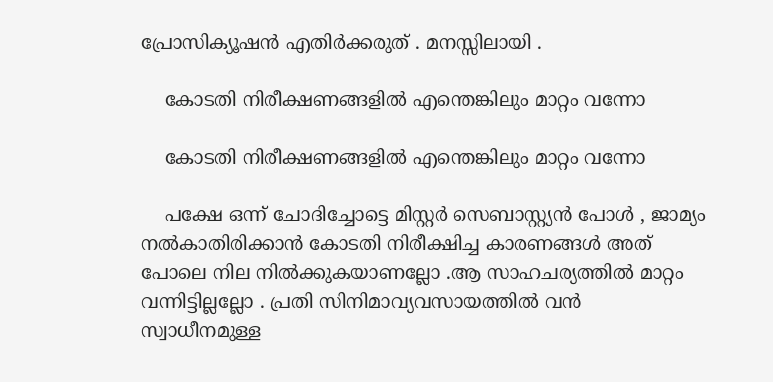പ്രോസിക്യൂഷൻ എതിർക്കരുത് . മനസ്സിലായി .

    കോടതി നിരീക്ഷണങ്ങളില്‍ എന്തെങ്കിലും മാറ്റം വന്നോ

    കോടതി നിരീക്ഷണങ്ങളില്‍ എന്തെങ്കിലും മാറ്റം വന്നോ

    പക്ഷേ ഒന്ന് ചോദിച്ചോട്ടെ മിസ്റ്റർ സെബാസ്റ്റ്യൻ പോൾ , ജാമ്യം നൽകാതിരിക്കാൻ കോടതി നിരീക്ഷിച്ച കാരണങ്ങൾ അത് പോലെ നില നിൽക്കുകയാണല്ലോ .ആ സാഹചര്യത്തിൽ മാറ്റം വന്നിട്ടില്ലല്ലോ . പ്രതി സിനിമാവ്യവസായത്തിൽ വൻ സ്വാധീനമുള്ള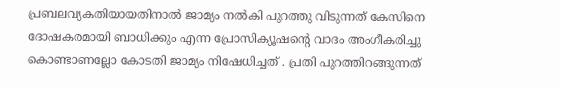പ്രബലവ്യകതിയായതിനാൽ ജാമ്യം നൽകി പുറത്തു വിടുന്നത് കേസിനെ ദോഷകരമായി ബാധിക്കും എന്ന പ്രോസിക്യൂഷന്റെ വാദം അംഗീകരിച്ചു കൊണ്ടാണല്ലോ കോടതി ജാമ്യം നിഷേധിച്ചത് . പ്രതി പുറത്തിറങ്ങുന്നത്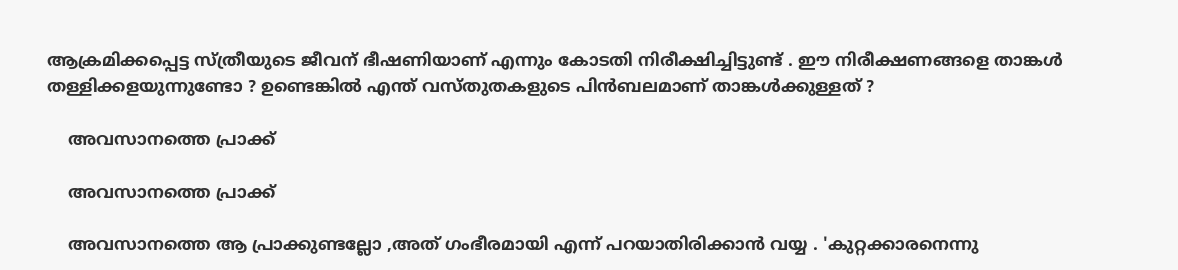ആക്രമിക്കപ്പെട്ട സ്ത്രീയുടെ ജീവന് ഭീഷണിയാണ് എന്നും കോടതി നിരീക്ഷിച്ചിട്ടുണ്ട് . ഈ നിരീക്ഷണങ്ങളെ താങ്കൾ തള്ളിക്കളയുന്നുണ്ടോ ? ഉണ്ടെങ്കിൽ എന്ത് വസ്തുതകളുടെ പിൻബലമാണ് താങ്കൾക്കുള്ളത് ?

    അവസാനത്തെ പ്രാക്ക്

    അവസാനത്തെ പ്രാക്ക്

    അവസാനത്തെ ആ പ്രാക്കുണ്ടല്ലോ ,അത് ഗംഭീരമായി എന്ന് പറയാതിരിക്കാൻ വയ്യ . 'കുറ്റക്കാരനെന്നു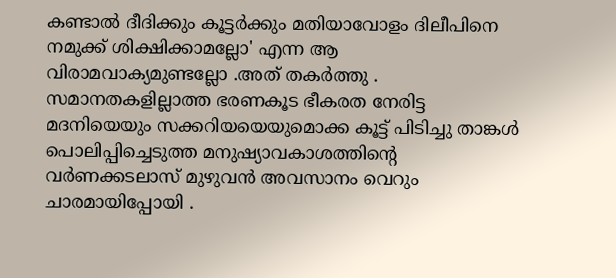കണ്ടാല്‍ ദീദിക്കും കൂട്ടര്‍ക്കും മതിയാവോളം ദിലീപിനെ നമുക്ക് ശിക്ഷിക്കാമല്ലോ' എന്ന ആ വിരാമവാക്യമുണ്ടല്ലോ .അത് തകർത്തു . സമാനതകളില്ലാത്ത ഭരണകൂട ഭീകരത നേരിട്ട മദനിയെയും സക്കറിയയെയുമൊക്ക കൂട്ട് പിടിച്ചു താങ്കൾ പൊലിപ്പിച്ചെടുത്ത മനുഷ്യാവകാശത്തിന്റെ വർണക്കടലാസ് മുഴുവൻ അവസാനം വെറും ചാരമായിപ്പോയി .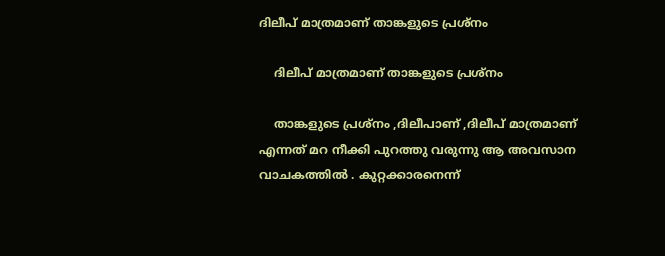ദിലീപ് മാത്രമാണ് താങ്കളുടെ പ്രശ്നം

    ദിലീപ് മാത്രമാണ് താങ്കളുടെ പ്രശ്നം

    താങ്കളുടെ പ്രശ്നം ,ദിലീപാണ് ,ദിലീപ് മാത്രമാണ് എന്നത് മറ നീക്കി പുറത്തു വരുന്നു ആ അവസാന വാചകത്തിൽ . കുറ്റക്കാരനെന്ന്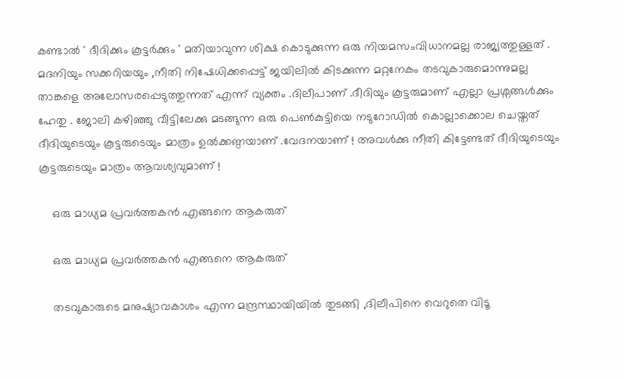കണ്ടാൽ ' ദീദിക്കും കൂട്ടർക്കും ' മതിയാവുന്ന ശിക്ഷ കൊടുക്കുന്ന ഒരു നിയമസംവിധാനമല്ല രാജ്യത്തുള്ളത് . മദനിയും സക്കറിയയും ,നീതി നിഷേധിക്കപ്പെട്ട് ജയിലിൽ കിടക്കുന്ന മറ്റനേകം തടവുകാരുമൊന്നുമല്ല താങ്കളെ അലോസരപ്പെടുത്തുന്നത് എന്ന് വ്യക്തം .ദിലീപാണ് .ദീദിയും കൂട്ടരുമാണ് എല്ലാ പ്രശ്നങ്ങൾക്കും ഹേതു . ജോലി കഴിഞ്ഞു വീട്ടിലേക്കു മടങ്ങുന്ന ഒരു പെൺകുട്ടിയെ നടുറോഡിൽ കൊല്ലാക്കൊല ചെയ്തത് ദീദിയുടെയും കൂട്ടരുടെയും മാത്രം ഉൽക്കണ്ഠയാണ് .വേദനയാണ് ! അവൾക്കു നീതി കിട്ടേണ്ടത് ദീദിയുടെയും കൂട്ടരുടെയും മാത്രം ആവശ്യവുമാണ് !

    ഒരു മാധ്യമ പ്രവര്‍ത്തകന്‍ എങ്ങനെ ആകരുത്

    ഒരു മാധ്യമ പ്രവര്‍ത്തകന്‍ എങ്ങനെ ആകരുത്

    തടവുകാരുടെ മനുഷ്യാവകാശം എന്ന മന്ദ്രസ്ഥായിയിൽ തുടങ്ങി ,ദിലീപിനെ വെറുതെ വിടൂ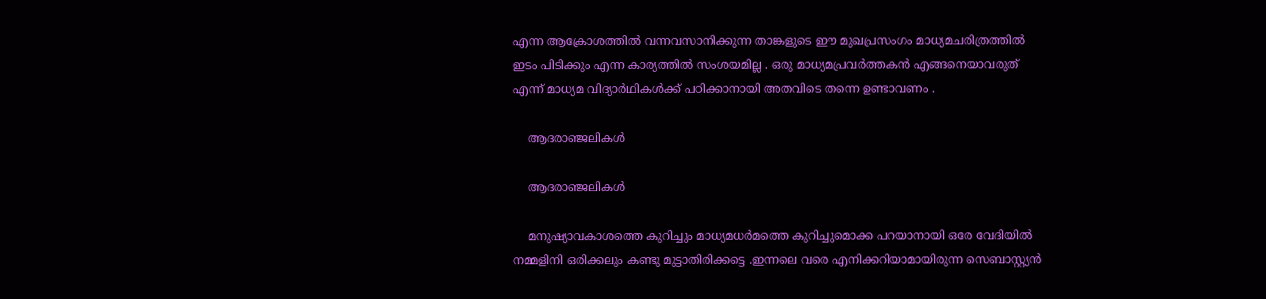എന്ന ആക്രോശത്തിൽ വന്നവസാനിക്കുന്ന താങ്കളുടെ ഈ മുഖപ്രസംഗം മാധ്യമചരിത്രത്തിൽ ഇടം പിടിക്കും എന്ന കാര്യത്തിൽ സംശയമില്ല . ഒരു മാധ്യമപ്രവർത്തകൻ എങ്ങനെയാവരുത് എന്ന് മാധ്യമ വിദ്യാർഥികൾക്ക് പഠിക്കാനായി അതവിടെ തന്നെ ഉണ്ടാവണം .

    ആദരാഞ്ജലികള്‍

    ആദരാഞ്ജലികള്‍

    മനുഷ്യാവകാശത്തെ കുറിച്ചും മാധ്യമധർമത്തെ കുറിച്ചുമൊക്ക പറയാനായി ഒരേ വേദിയിൽ നമ്മളിനി ഒരിക്കലും കണ്ടു മുട്ടാതിരിക്കട്ടെ .ഇന്നലെ വരെ എനിക്കറിയാമായിരുന്ന സെബാസ്റ്റ്യൻ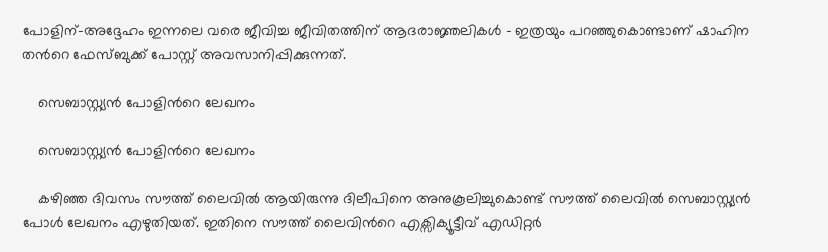പോളിന്-അദ്ദേഹം ഇന്നലെ വരെ ജീവിച്ച ജീവിതത്തിന് ആദരാജ്ഞലികൾ - ഇത്രയും പറഞ്ഞുകൊണ്ടാണ് ഷാഹിന തന്‍റെ ഫേസ്ബുക്ക് പോസ്റ്റ് അവസാനിപ്പിക്കുന്നത്.

    സെബാസ്റ്റ്യന്‍ പോളിന്‍റെ ലേഖനം

    സെബാസ്റ്റ്യന്‍ പോളിന്‍റെ ലേഖനം

    കഴിഞ്ഞ ദിവസം സൗത്ത് ലൈവില്‍ ആയിരുന്നു ദിലീപിനെ അനുകൂലിച്ചുകൊണ്ട് സൗത്ത് ലൈവില്‍ സെബാസ്റ്റ്യന്‍ പോള്‍ ലേഖനം എഴുതിയത്. ഇതിനെ സൗത്ത് ലൈവിന്‍റെ എക്സിക്യൂട്ടീവ് എഡിറ്റര്‍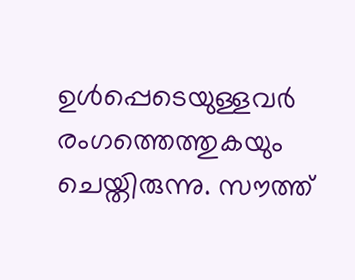ഉള്‍പ്പെടെയുള്ളവര്‍ രംഗത്തെത്തുകയും ചെയ്തിരുന്നു. സൗത്ത്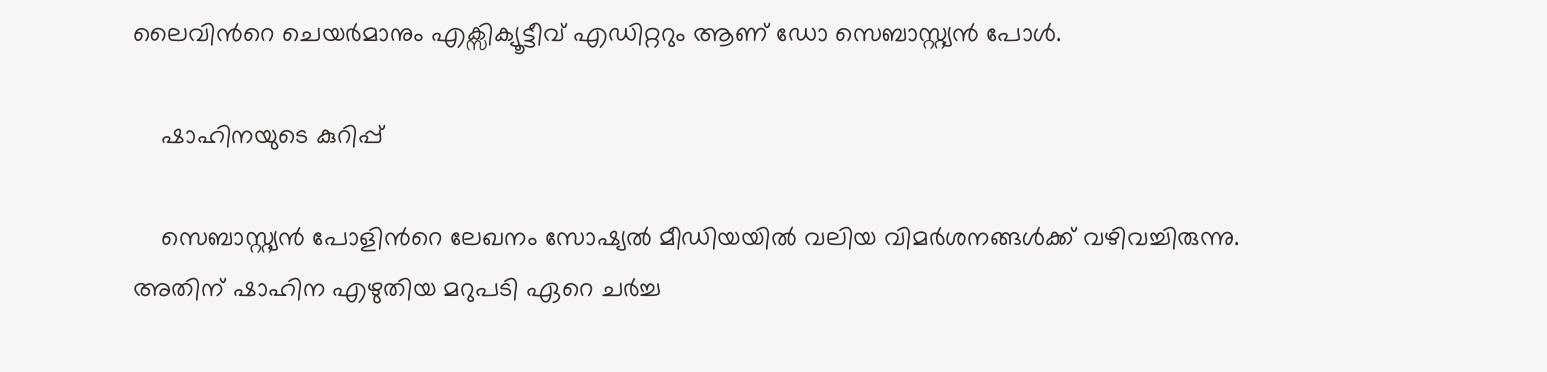ലൈവിന്‍റെ ചെയര്‍മാനും എക്സിക്യൂട്ടീവ് എഡിറ്ററും ആണ് ഡോ സെബാസ്റ്റ്യന്‍ പോള്‍.

    ഷാഹിനയുടെ കുറിപ്പ്

    സെബാസ്റ്റ്യന്‍ പോളിന്‍റെ ലേഖനം സോഷ്യല്‍ മീഡിയയില്‍ വലിയ വിമര്‍ശനങ്ങള്‍ക്ക് വഴിവച്ചിരുന്നു. അതിന് ഷാഹിന എഴുതിയ മറുപടി ഏറെ ചര്‍ച്ച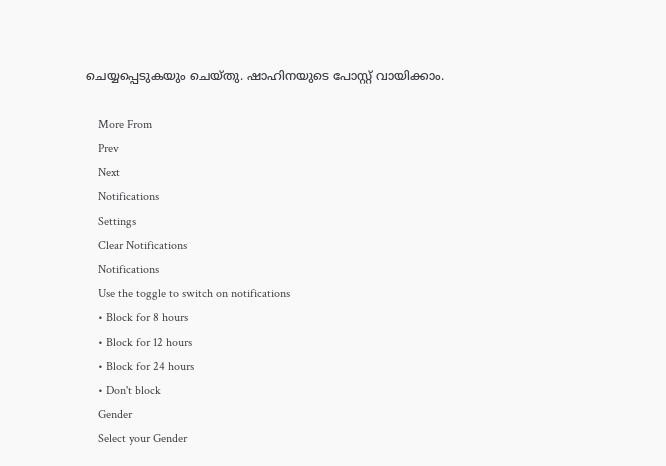ചെയ്യപ്പെടുകയും ചെയ്തു. ഷാഹിനയുടെ പോസ്റ്റ് വായിക്കാം.

    More From
    Prev
    Next
    Notifications
    Settings
    Clear Notifications
    Notifications
    Use the toggle to switch on notifications
    • Block for 8 hours
    • Block for 12 hours
    • Block for 24 hours
    • Don't block
    Gender
    Select your Gender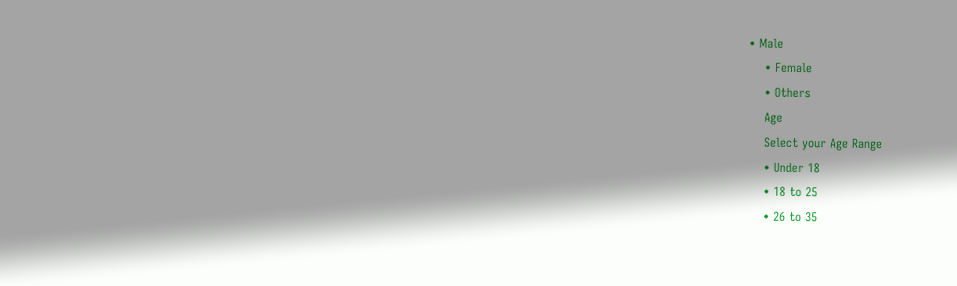• Male
    • Female
    • Others
    Age
    Select your Age Range
    • Under 18
    • 18 to 25
    • 26 to 35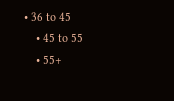• 36 to 45
    • 45 to 55
    • 55+